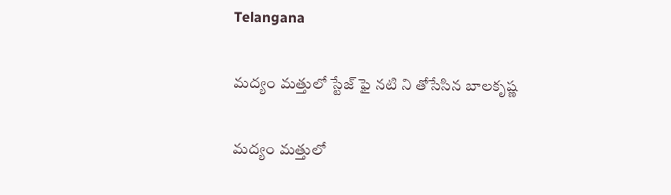Telangana

మద్యం మత్తులో స్టేజ్ ఫై నటి ని తోసేసిన బాలకృష్ణ

మద్యం మత్తులో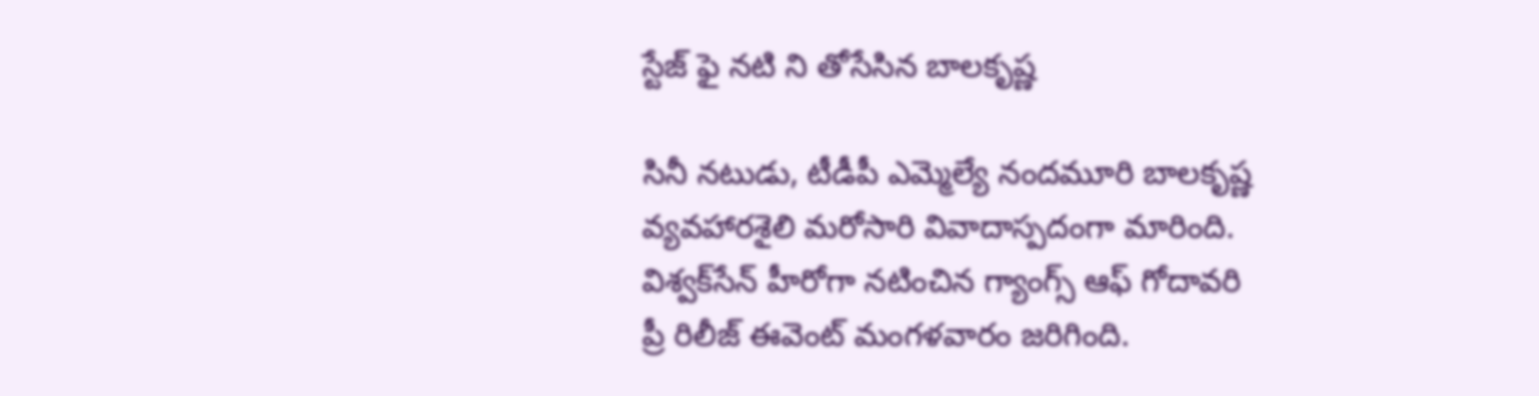స్టేజ్ ఫై నటి ని తోసేసిన బాలకృష్ణ

సినీ నటుడు, టీడీపీ ఎమ్మెల్యే నందమూరి బాలకృష్ణ వ్యవహారశైలి మరోసారి వివాదాస్పదంగా మారింది. విశ్వక్‌సేన్‌ హీరోగా నటించిన గ్యాంగ్స్‌ ఆఫ్ గోదావరి ప్రీ రిలీజ్‌ ఈవెంట్ మంగళవారం జరిగింది.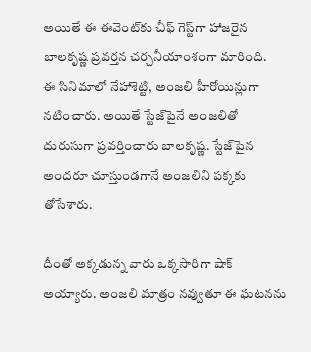అయితే ఈ ఈవెంట్‌కు చీఫ్‌ గెస్ట్‌గా హాజరైన బాలకృష్ణ ప్రవర్తన చర్చనీయాంశంగా మారింది.
ఈ సినిమాలో నేహాశెట్టి, అంజలి హీరోయిన్లుగా నటించారు. అయితే స్టేజ్‌పైనే అంజలితో దురుసుగా ప్రవర్తించారు బాలకృష్ణ. స్టేజ్‌పైన అందరూ చూస్తుండగానే అంజలిని పక్కకు తోసేశారు.

దీంతో అక్కడున్న వారు ఒక్కసారిగా షాక్ అయ్యారు. అంజలి మాత్రం నవ్వుతూ ఈ ఘటనను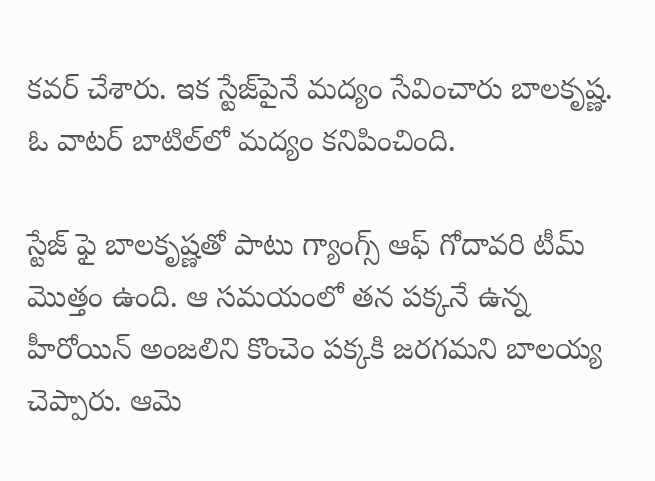కవర్ చేశారు. ఇక స్టేజ్‌పైనే మద్యం సేవించారు బాలకృష్ణ. ఓ వాటర్‌ బాటిల్‌లో మద్యం కనిపించింది.

స్టేజ్ ఫై బాలకృష్ణతో పాటు గ్యాంగ్స్ ఆఫ్ గోదావరి టీమ్ మొత్తం ఉంది. ఆ సమయంలో తన పక్కనే ఉన్న హీరోయిన్ అంజలిని కొంచెం పక్కకి జరగమని బాలయ్య చెప్పారు. ఆమె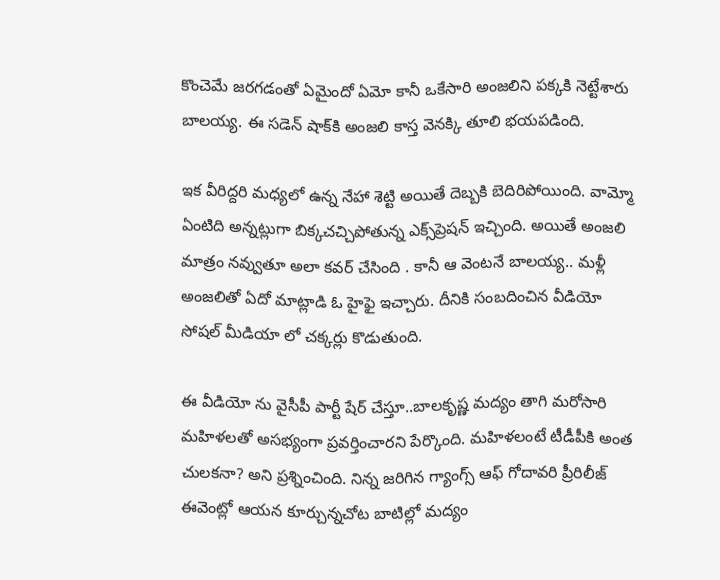కొంచెమే జరగడంతో ఏమైందో ఏమో కానీ ఒకేసారి అంజలిని పక్కకి నెట్టేశారు బాలయ్య. ఈ సడెన్ షాక్‌కి అంజలి కాస్త వెనక్కి తూలి భయపడింది.

ఇక వీరిద్దరి మధ్యలో ఉన్న నేహా శెట్టి అయితే దెబ్బకి బెదిరిపోయింది. వామ్మో ఏంటిది అన్నట్లుగా బిక్కచచ్చిపోతున్న ఎక్స్‌ప్రెషన్ ఇచ్చింది. అయితే అంజలి మాత్రం నవ్వుతూ అలా కవర్ చేసింది . కానీ ఆ వెంటనే బాలయ్య.. మళ్లీ అంజలితో ఏదో మాట్లాడి ఓ హైఫై ఇచ్చారు. దీనికి సంబదించిన వీడియో సోషల్ మీడియా లో చక్కర్లు కొడుతుంది.

ఈ వీడియో ను వైసీపీ పార్టీ షేర్ చేస్తూ..బాలకృష్ణ మద్యం తాగి మరోసారి మహిళలతో అసభ్యంగా ప్రవర్తించారని పేర్కొంది. మహిళలంటే టీడీపీకి అంత చులకనా? అని ప్రశ్నించింది. నిన్న జరిగిన గ్యాంగ్స్ ఆఫ్ గోదావరి ప్రీరిలీజ్ ఈవెంట్లో ఆయన కూర్చున్నచోట బాటిల్లో మద్యం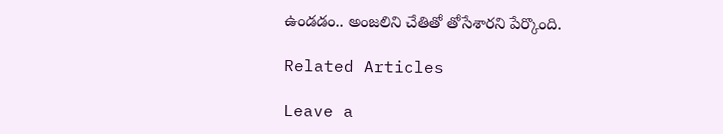ఉండడం.. అంజలిని చేతితో తోసేశారని పేర్కొంది.

Related Articles

Leave a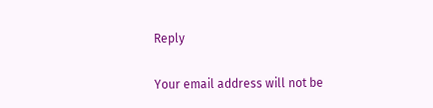Reply

Your email address will not be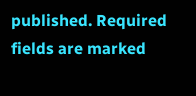published. Required fields are marked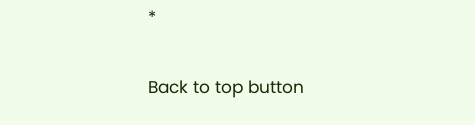*

Back to top button